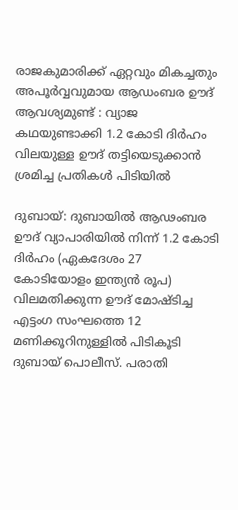രാജകുമാരിക്ക് ഏറ്റവും മികച്ചതും അപൂർവ്വവുമായ ആഡംബര ഊദ് ആവശ്യമുണ്ട് : വ്യാജ കഥയുണ്ടാക്കി 1.2 കോടി ദിർഹം വിലയുള്ള ഊദ് തട്ടിയെടുക്കാൻ ശ്രമിച്ച പ്രതികൾ പിടിയിൽ

ദുബായ്: ദുബായില്‍ ആഢംബര ഊദ് വ്യാപാരിയില്‍ നിന്ന് 1.2 കോടി ദിർഹം (ഏകദേശം 27 കോടിയോളം ഇന്ത്യൻ രൂപ) വിലമതിക്കുന്ന ഊദ് മോഷ്ടിച്ച എട്ടംഗ സംഘത്തെ 12 മണിക്കൂറിനുള്ളില്‍ പിടികൂടി ദുബായ് പൊലീസ്. പരാതി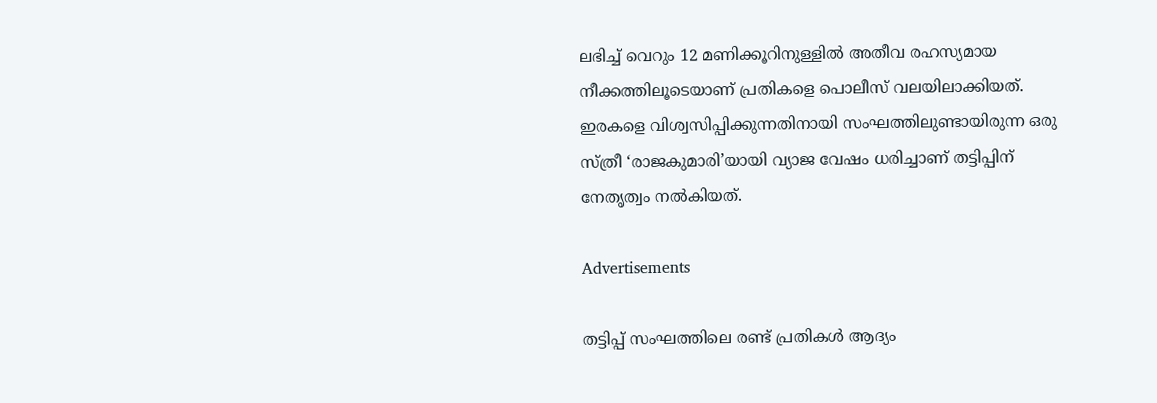ലഭിച്ച്‌ വെറും 12 മണിക്കൂറിനുള്ളില്‍ അതീവ രഹസ്യമായ നീക്കത്തിലൂടെയാണ് പ്രതികളെ പൊലീസ് വലയിലാക്കിയത്. ഇരകളെ വിശ്വസിപ്പിക്കുന്നതിനായി സംഘത്തിലുണ്ടായിരുന്ന ഒരു സ്ത്രീ ‘രാജകുമാരി’യായി വ്യാജ വേഷം ധരിച്ചാണ് തട്ടിപ്പിന് നേതൃത്വം നല്‍കിയത്.

Advertisements

തട്ടിപ്പ് സംഘത്തിലെ രണ്ട് പ്രതികള്‍ ആദ്യം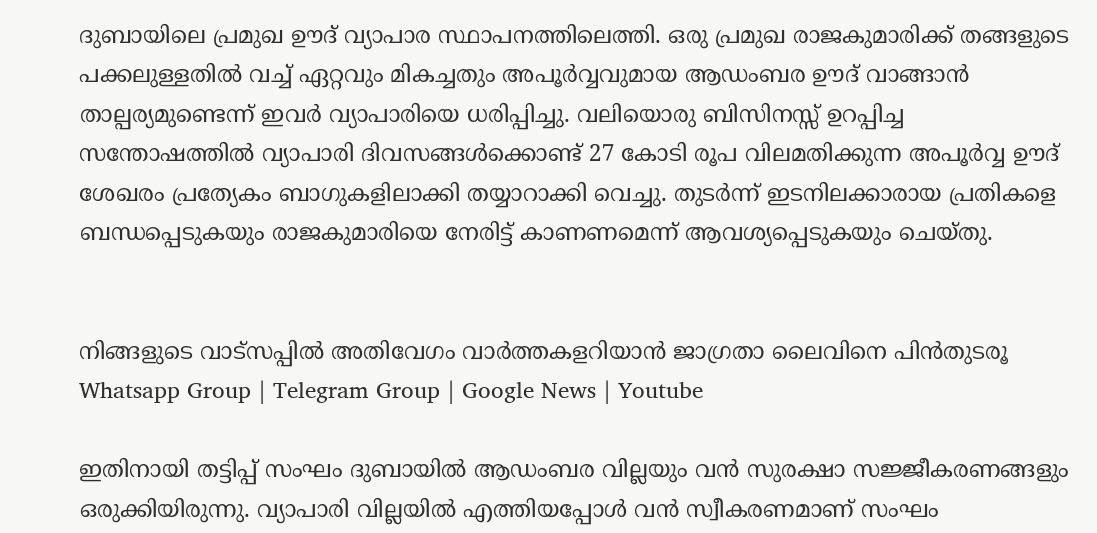ദുബായിലെ പ്രമുഖ ഊദ് വ്യാപാര സ്ഥാപനത്തിലെത്തി. ഒരു പ്രമുഖ രാജകുമാരിക്ക് തങ്ങളുടെ പക്കലുള്ളതില്‍ വച്ച്‌ ഏറ്റവും മികച്ചതും അപൂർവ്വവുമായ ആഡംബര ഊദ് വാങ്ങാൻ താല്പര്യമുണ്ടെന്ന് ഇവർ വ്യാപാരിയെ ധരിപ്പിച്ചു. വലിയൊരു ബിസിനസ്സ് ഉറപ്പിച്ച സന്തോഷത്തില്‍ വ്യാപാരി ദിവസങ്ങള്‍ക്കൊണ്ട് 27 കോടി രൂപ വിലമതിക്കുന്ന അപൂർവ്വ ഊദ് ശേഖരം പ്രത്യേകം ബാഗുകളിലാക്കി തയ്യാറാക്കി വെച്ചു. തുടർന്ന് ഇടനിലക്കാരായ പ്രതികളെ ബന്ധപ്പെടുകയും രാജകുമാരിയെ നേരിട്ട് കാണണമെന്ന് ആവശ്യപ്പെടുകയും ചെയ്തു.


നിങ്ങളുടെ വാട്സപ്പിൽ അതിവേഗം വാർത്തകളറിയാൻ ജാഗ്രതാ ലൈവിനെ പിൻതുടരൂ Whatsapp Group | Telegram Group | Google News | Youtube

ഇതിനായി തട്ടിപ്പ് സംഘം ദുബായില്‍ ആഡംബര വില്ലയും വൻ സുരക്ഷാ സജ്ജീകരണങ്ങളും ഒരുക്കിയിരുന്നു. വ്യാപാരി വില്ലയില്‍ എത്തിയപ്പോള്‍ വൻ സ്വീകരണമാണ് സംഘം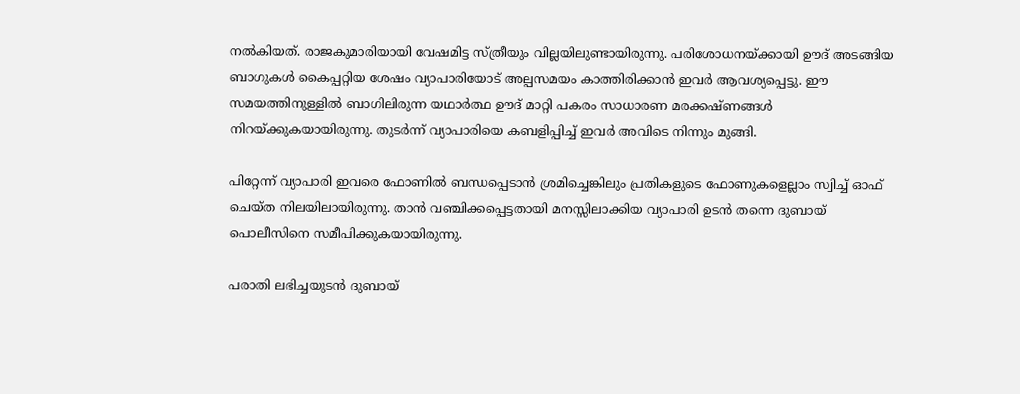നല്‍കിയത്. രാജകുമാരിയായി വേഷമിട്ട സ്ത്രീയും വില്ലയിലുണ്ടായിരുന്നു. പരിശോധനയ്ക്കായി ഊദ് അടങ്ങിയ ബാഗുകള്‍ കൈപ്പറ്റിയ ശേഷം വ്യാപാരിയോട് അല്പസമയം കാത്തിരിക്കാൻ ഇവർ ആവശ്യപ്പെട്ടു. ഈ സമയത്തിനുള്ളില്‍ ബാഗിലിരുന്ന യഥാർത്ഥ ഊദ് മാറ്റി പകരം സാധാരണ മരക്കഷ്ണങ്ങള്‍ നിറയ്ക്കുകയായിരുന്നു. തുടർന്ന് വ്യാപാരിയെ കബളിപ്പിച്ച്‌ ഇവർ അവിടെ നിന്നും മുങ്ങി.

പിറ്റേന്ന് വ്യാപാരി ഇവരെ ഫോണില്‍ ബന്ധപ്പെടാൻ ശ്രമിച്ചെങ്കിലും പ്രതികളുടെ ഫോണുകളെല്ലാം സ്വിച്ച്‌ ഓഫ് ചെയ്ത നിലയിലായിരുന്നു. താൻ വഞ്ചിക്കപ്പെട്ടതായി മനസ്സിലാക്കിയ വ്യാപാരി ഉടൻ തന്നെ ദുബായ് പൊലീസിനെ സമീപിക്കുകയായിരുന്നു.

പരാതി ലഭിച്ചയുടൻ ദുബായ്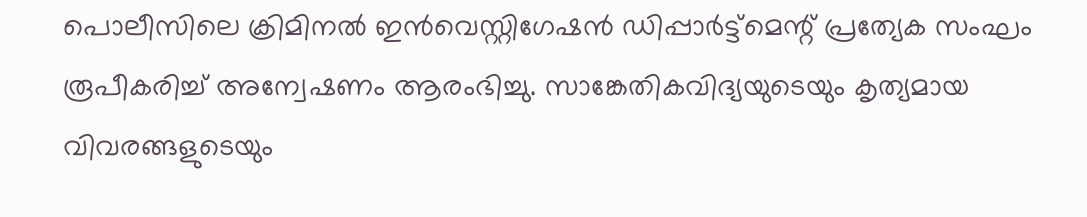പൊലീസിലെ ക്രിമിനല്‍ ഇൻവെസ്റ്റിഗേഷൻ ഡിപ്പാർട്ട്‌മെന്റ് പ്രത്യേക സംഘം രൂപീകരിച്ച്‌ അന്വേഷണം ആരംഭിച്ചു. സാങ്കേതികവിദ്യയുടെയും കൃത്യമായ വിവരങ്ങളുടെയും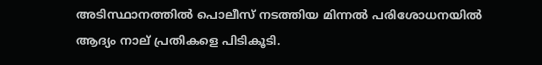അടിസ്ഥാനത്തില്‍ പൊലീസ് നടത്തിയ മിന്നല്‍ പരിശോധനയില്‍ ആദ്യം നാല് പ്രതികളെ പിടികൂടി.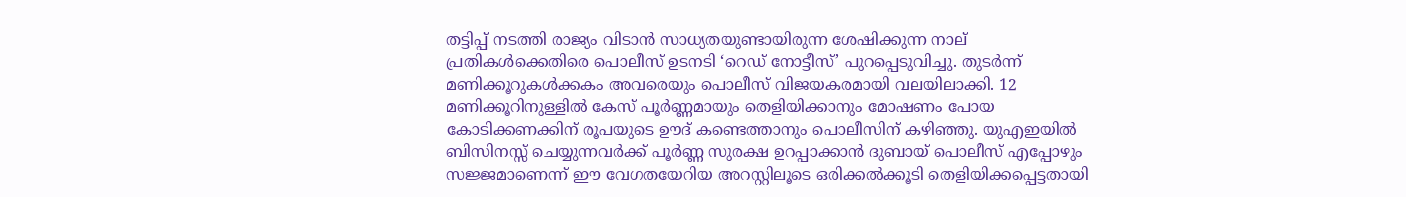തട്ടിപ്പ് നടത്തി രാജ്യം വിടാൻ സാധ്യതയുണ്ടായിരുന്ന ശേഷിക്കുന്ന നാല് പ്രതികള്‍ക്കെതിരെ പൊലീസ് ഉടനടി ‘റെഡ് നോട്ടീസ്’ പുറപ്പെടുവിച്ചു. തുടർന്ന് മണിക്കൂറുകള്‍ക്കകം അവരെയും പൊലീസ് വിജയകരമായി വലയിലാക്കി. 12 മണിക്കൂറിനുള്ളില്‍ കേസ് പൂർണ്ണമായും തെളിയിക്കാനും മോഷണം പോയ കോടിക്കണക്കിന് രൂപയുടെ ഊദ് കണ്ടെത്താനും പൊലീസിന് കഴിഞ്ഞു. യുഎഇയില്‍ ബിസിനസ്സ് ചെയ്യുന്നവർക്ക് പൂർണ്ണ സുരക്ഷ ഉറപ്പാക്കാൻ ദുബായ് പൊലീസ് എപ്പോഴും സജ്ജമാണെന്ന് ഈ വേഗതയേറിയ അറസ്റ്റിലൂടെ ഒരിക്കല്‍ക്കൂടി തെളിയിക്കപ്പെട്ടതായി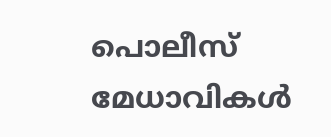പൊലീസ് മേധാവികള്‍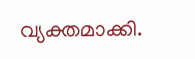വ്യക്തമാക്കി.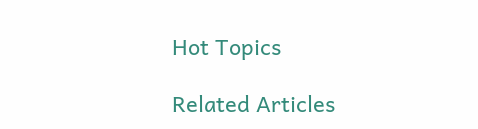Hot Topics

Related Articles